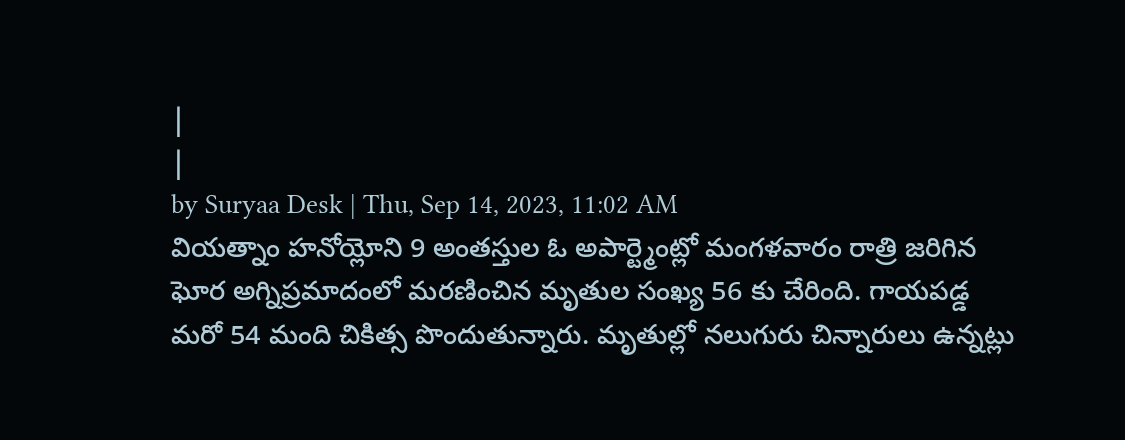|
|
by Suryaa Desk | Thu, Sep 14, 2023, 11:02 AM
వియత్నాం హనోయ్లోని 9 అంతస్తుల ఓ అపార్ట్మెంట్లో మంగళవారం రాత్రి జరిగిన ఘోర అగ్నిప్రమాదంలో మరణించిన మృతుల సంఖ్య 56 కు చేరింది. గాయపడ్డ మరో 54 మంది చికిత్స పొందుతున్నారు. మృతుల్లో నలుగురు చిన్నారులు ఉన్నట్లు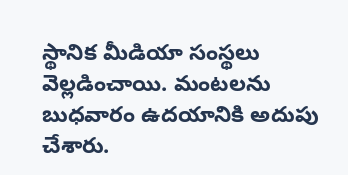స్థానిక మీడియా సంస్థలు వెల్లడించాయి. మంటలను బుధవారం ఉదయానికి అదుపు చేశారు.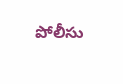పోలీసు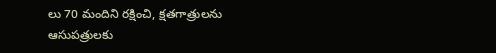లు 70 మందిని రక్షించి, క్షతగాత్రులను ఆసుపత్రులకు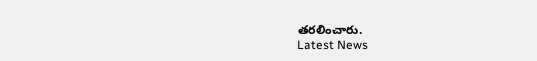తరలించారు.
Latest News